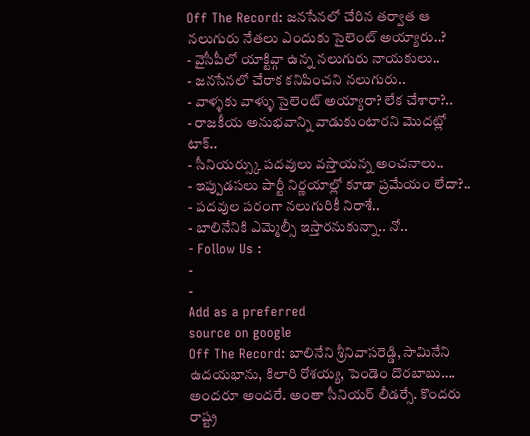Off The Record: జనసేనలో చేరిన తర్వాత ఆ నలుగురు నేతలు ఎందుకు సైలెంట్ అయ్యారు..?
- వైసీపీలో యాక్టివ్గా ఉన్న నలుగురు నాయకులు..
- జనసేనలో చేరాక కనిపించని నలుగురు..
- వాళ్ళకు వాళ్ళు సైలెంట్ అయ్యారా? లేక చేశారా?..
- రాజకీయ అనుభవాన్ని వాడుకుంటారని మొదట్లో టాక్..
- సీనియర్స్కు పదవులు వస్తాయన్న అంచనాలు..
- ఇప్పుడసలు పార్టీ నిర్ణయాల్లో కూడా ప్రమేయం లేదా?..
- పదవుల పరంగా నలుగురికీ నిరాశే..
- బాలినేనికి ఎమ్మెల్సీ ఇస్తారనుకున్నా.. నో..
- Follow Us :
-
-
Add as a preferred
source on google
Off The Record: బాలినేని శ్రీనివాసరెడ్డి, సామినేని ఉదయభాను, కిలారి రోశయ్య, పెండెం దొరబాబు…. అందరూ అందరే. అంతా సీనియర్ లీడర్సే. కొందరు రాష్ట్ర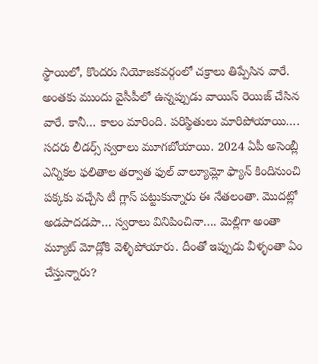స్థాయిలో, కొందరు నియోజకవర్గంలో చక్రాలు తిప్పేసిన వారే. అంతకు ముందు వైసీపీలో ఉన్నప్పుడు వాయిస్ రెయిజ్ చేసిన వారే. కానీ… కాలం మారింది. పరిస్థితులు మారిపోయాయి…. సదరు లీడర్స్ స్వరాలు మూగబోయాయి. 2024 ఏపీ అసెంబ్లీ ఎన్నికల ఫలితాల తర్వాత ఫుల్ వాల్యూమ్లో ఫ్యాన్ కిందినుంచి పక్కకు వచ్చేసి టీ గ్లాస్ పట్టుకున్నారు ఈ నేతలంతా. మొదట్లో అడపాదడపా… స్వరాలు వినిపించినా…. మెల్లిగా అంతా మ్యూట్ మోడ్లోకి వెళ్ళిపోయారు. దీంతో ఇప్పుడు వీళ్ళంతా ఏం చేస్తున్నారు?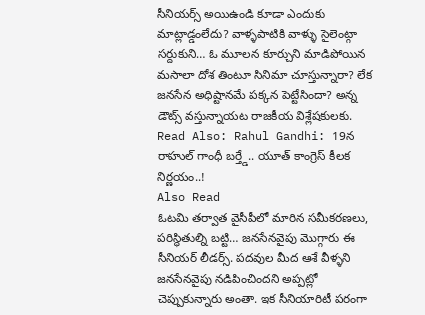సీనియర్స్ అయిఉండి కూడా ఎందుకు మాట్లాడ్డంలేదు? వాళ్ళపాటికి వాళ్ళు సైలెంట్గా సర్దుకుని… ఓ మూలన కూర్చుని మాడిపోయిన మసాలా దోశ తింటూ సినిమా చూస్తున్నారా? లేక జనసేన అధిష్టానమే పక్కన పెట్టేసిందా? అన్న డౌట్స్ వస్తున్నాయట రాజకీయ విశ్లేషకులకు.
Read Also: Rahul Gandhi: 19న రాహుల్ గాంధీ బర్త్డే.. యూత్ కాంగ్రెస్ కీలక నిర్ణయం..!
Also Read
ఓటమి తర్వాత వైసీపీలో మారిన సమీకరణలు, పరిస్థితుల్ని బట్టి… జనసేనవైపు మొగ్గారు ఈ సీనియర్ లీడర్స్. పదవుల మీద ఆశే వీళ్ళని జనసేనవైపు నడిపించిందని అప్పట్లో చెప్పుకున్నారు అంతా. ఇక సీనియారిటీ పరంగా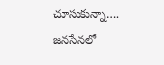చూసుకున్నా…. జనసేనలో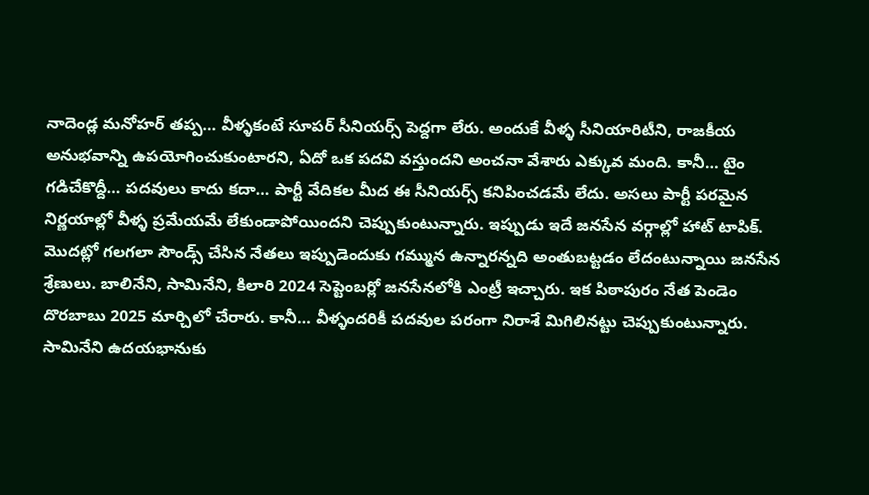నాదెండ్ల మనోహర్ తప్ప… వీళ్ళకంటే సూపర్ సీనియర్స్ పెద్దగా లేరు. అందుకే వీళ్ళ సీనియారిటీని, రాజకీయ అనుభవాన్ని ఉపయోగించుకుంటారని, ఏదో ఒక పదవి వస్తుందని అంచనా వేశారు ఎక్కువ మంది. కానీ… టైం గడిచేకొద్దీ… పదవులు కాదు కదా… పార్టీ వేదికల మీద ఈ సీనియర్స్ కనిపించడమే లేదు. అసలు పార్టీ పరమైన నిర్ణయాల్లో వీళ్ళ ప్రమేయమే లేకుండాపోయిందని చెప్పుకుంటున్నారు. ఇప్పుడు ఇదే జనసేన వర్గాల్లో హాట్ టాపిక్. మొదట్లో గలగలా సౌండ్స్ చేసిన నేతలు ఇప్పుడెందుకు గమ్మున ఉన్నారన్నది అంతుబట్టడం లేదంటున్నాయి జనసేన శ్రేణులు. బాలినేని, సామినేని, కిలారి 2024 సెప్టెంబర్లో జనసేనలోకి ఎంట్రీ ఇచ్చారు. ఇక పిఠాపురం నేత పెండెం దొరబాబు 2025 మార్చిలో చేరారు. కానీ… వీళ్ళందరికీ పదవుల పరంగా నిరాశే మిగిలినట్టు చెప్పుకుంటున్నారు. సామినేని ఉదయభానుకు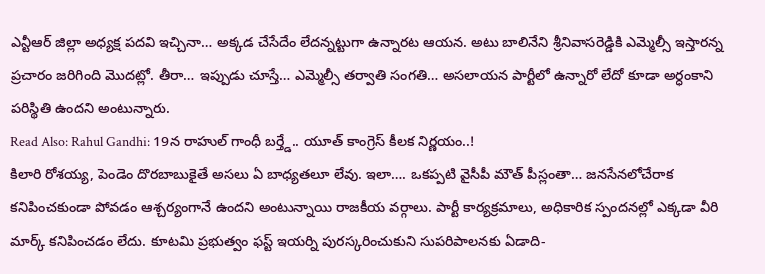ఎన్టీఆర్ జిల్లా అధ్యక్ష పదవి ఇచ్చినా… అక్కడ చేసేదేం లేదన్నట్టుగా ఉన్నారట ఆయన. అటు బాలినేని శ్రీనివాసరెడ్డికి ఎమ్మెల్సీ ఇస్తారన్న ప్రచారం జరిగింది మొదట్లో. తీరా… ఇప్పుడు చూస్తే… ఎమ్మెల్సీ తర్వాతి సంగతి… అసలాయన పార్టీలో ఉన్నారో లేదో కూడా అర్ధంకాని పరిస్థితి ఉందని అంటున్నారు.
Read Also: Rahul Gandhi: 19న రాహుల్ గాంధీ బర్త్డే.. యూత్ కాంగ్రెస్ కీలక నిర్ణయం..!
కిలారి రోశయ్య, పెండెం దొరబాబుకైతే అసలు ఏ బాధ్యతలూ లేవు. ఇలా…. ఒకప్పటి వైసీపీ మౌత్ పీస్లంతా… జనసేనలోచేరాక కనిపించకుండా పోవడం ఆశ్చర్యంగానే ఉందని అంటున్నాయి రాజకీయ వర్గాలు. పార్టీ కార్యక్రమాలు, అధికారిక స్పందనల్లో ఎక్కడా వీరి మార్క్ కనిపించడం లేదు. కూటమి ప్రభుత్వం ఫస్ట్ ఇయర్ని పురస్కరించుకుని సుపరిపాలనకు ఏడాది-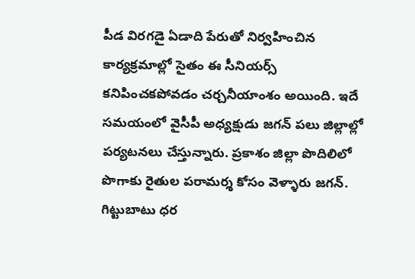పీడ విరగడై ఏడాది పేరుతో నిర్వహించిన కార్యక్రమాల్లో సైతం ఈ సీనియర్స్ కనిపించకపోవడం చర్చనీయాంశం అయింది. ఇదే సమయంలో వైసీపీ అధ్యక్షుడు జగన్ పలు జిల్లాల్లో పర్యటనలు చేస్తున్నారు. ప్రకాశం జిల్లా పొదిలిలో పొగాకు రైతుల పరామర్శ కోసం వెళ్ళారు జగన్. గిట్టుబాటు ధర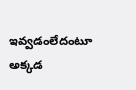ఇవ్వడంలేదంటూ అక్కడ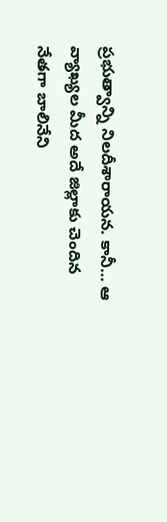ప్రభుత్వాన్ని నిలదీశారాయన. కానీ… ఆ వ్యాఖ్యల మీద అదే జిల్లాకు చెందిన నేతగా బాలినేని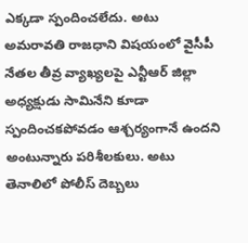ఎక్కడా స్పందించలేదు. అటు అమరావతి రాజధాని విషయంలో వైసీపీ నేతల తీవ్ర వ్యాఖ్యలపై ఎన్టీఆర్ జిల్లా అధ్యక్షుడు సామినేని కూడా స్పందించకపోవడం ఆశ్చర్యంగానే ఉందని అంటున్నారు పరిశీలకులు. అటు తెనాలిలో పోలీస్ దెబ్బలు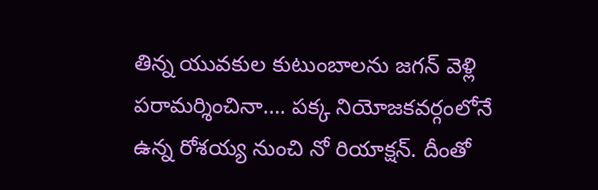తిన్న యువకుల కుటుంబాలను జగన్ వెళ్లి పరామర్శించినా…. పక్క నియోజకవర్గంలోనే ఉన్న రోశయ్య నుంచి నో రియాక్షన్. దీంతో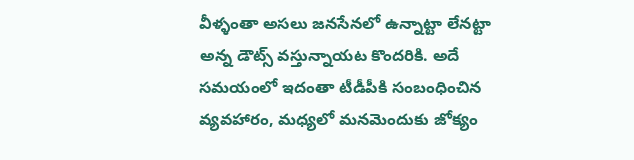వీళ్ళంతా అసలు జనసేనలో ఉన్నాట్టా లేనట్టా అన్న డౌట్స్ వస్తున్నాయట కొందరికి. అదే సమయంలో ఇదంతా టీడీపీకి సంబంధించిన వ్యవహారం, మధ్యలో మనమెందుకు జోక్యం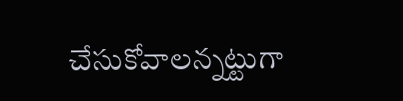చేసుకోవాలన్నట్టుగా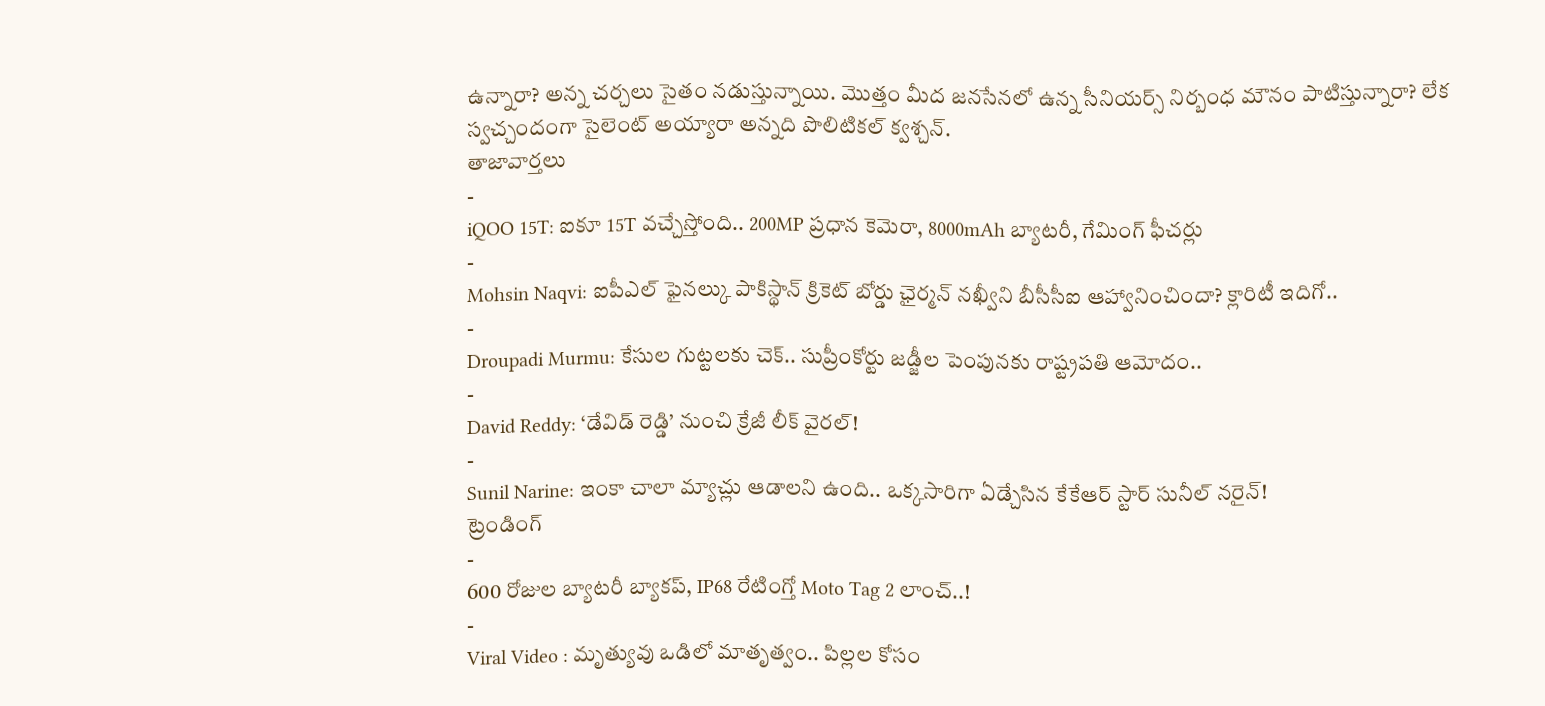ఉన్నారా? అన్న చర్చలు సైతం నడుస్తున్నాయి. మొత్తం మీద జనసేనలో ఉన్న సీనియర్స్ నిర్బంధ మౌనం పాటిస్తున్నారా? లేక స్వచ్చందంగా సైలెంట్ అయ్యారా అన్నది పొలిటికల్ క్వశ్చన్.
తాజావార్తలు
-
iQOO 15T: ఐకూ 15T వచ్చేస్తోంది.. 200MP ప్రధాన కెమెరా, 8000mAh బ్యాటరీ, గేమింగ్ ఫీచర్లు
-
Mohsin Naqvi: ఐపీఎల్ ఫైనల్కు పాకిస్థాన్ క్రికెట్ బోర్డు ఛైర్మన్ నఖ్వీని బీసీసీఐ ఆహ్వానించిందా? క్లారిటీ ఇదిగో..
-
Droupadi Murmu: కేసుల గుట్టలకు చెక్.. సుప్రీంకోర్టు జడ్జీల పెంపునకు రాష్ట్రపతి ఆమోదం..
-
David Reddy: ‘డేవిడ్ రెడ్డి’ నుంచి క్రేజీ లీక్ వైరల్!
-
Sunil Narine: ఇంకా చాలా మ్యాచ్లు ఆడాలని ఉంది.. ఒక్కసారిగా ఏడ్చేసిన కేకేఆర్ స్టార్ సునీల్ నరైన్!
ట్రెండింగ్
-
600 రోజుల బ్యాటరీ బ్యాకప్, IP68 రేటింగ్తో Moto Tag 2 లాంచ్..!
-
Viral Video : మృత్యువు ఒడిలో మాతృత్వం.. పిల్లల కోసం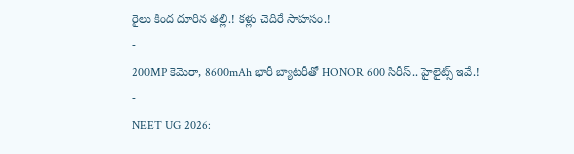రైలు కింద దూరిన తల్లి.! కళ్లు చెదిరే సాహసం.!
-
200MP కెమెరా, 8600mAh భారీ బ్యాటరీతో HONOR 600 సిరీస్.. హైలైట్స్ ఇవే.!
-
NEET UG 2026: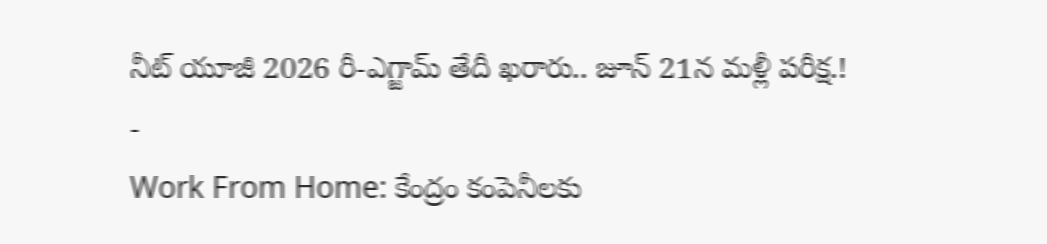నీట్ యూజీ 2026 రీ-ఎగ్జామ్ తేదీ ఖరారు.. జూన్ 21న మళ్లీ పరీక్ష.!
-
Work From Home: కేంద్రం కంపెనీలకు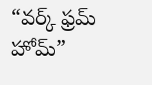“వర్క్ ఫ్రమ్ హోమ్”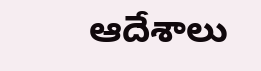ఆదేశాలు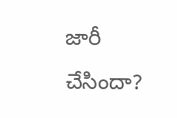జారీ చేసిందా?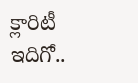క్లారిటీ ఇదిగో..